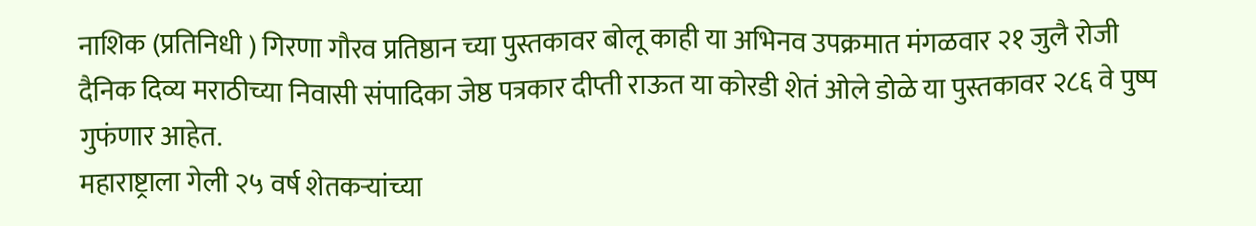नाशिक (प्रतिनिधी ) गिरणा गौरव प्रतिष्ठान च्या पुस्तकावर बोलू काही या अभिनव उपक्रमात मंगळवार २१ जुलै रोजी दैनिक दिव्य मराठीच्या निवासी संपादिका जेष्ठ पत्रकार दीप्ती राऊत या कोरडी शेतं ओले डोळे या पुस्तकावर २८६ वे पुष्प गुफंणार आहेत.
महाराष्ट्राला गेली २५ वर्ष शेतकऱ्यांच्या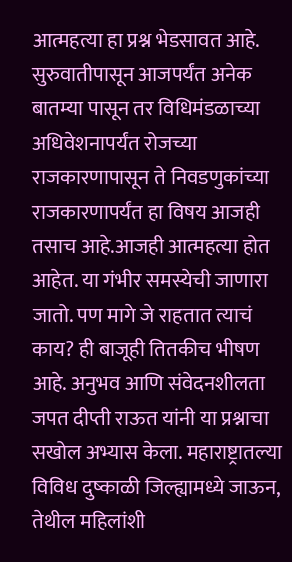आत्महत्या हा प्रश्न भेडसावत आहे. सुरुवातीपासून आजपर्यंत अनेक बातम्या पासून तर विधिमंडळाच्या अधिवेशनापर्यंत रोजच्या राजकारणापासून ते निवडणुकांच्या राजकारणापर्यंत हा विषय आजही तसाच आहे.आजही आत्महत्या होत आहेत. या गंभीर समस्येची जाणारा जातो. पण मागे जे राहतात त्याचं काय? ही बाजूही तितकीच भीषण आहे. अनुभव आणि संवेदनशीलता जपत दीप्ती राऊत यांनी या प्रश्नाचा सखोल अभ्यास केला. महाराष्ट्रातल्या विविध दुष्काळी जिल्ह्यामध्ये जाऊन, तेथील महिलांशी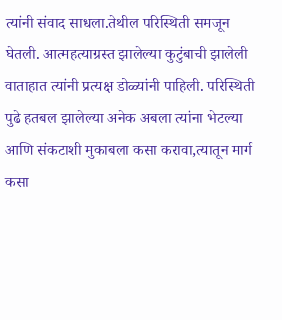त्यांनी संवाद साधला.तेथील परिस्थिती समजून घेतली. आत्महत्याग्रस्त झालेल्या कुटुंबाची झालेली वाताहात त्यांनी प्रत्यक्ष डोळ्यांनी पाहिली. परिस्थिती पुढे हतबल झालेल्या अनेक अबला त्यांना भेटल्या आणि संकटाशी मुकाबला कसा करावा,त्यातून मार्ग कसा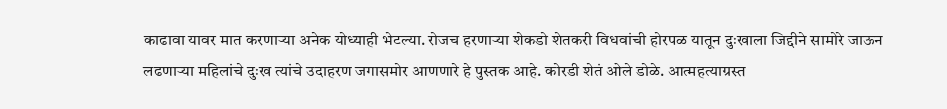काढावा यावर मात करणाऱ्या अनेक योध्याही भेटल्या. रोजच हरणाऱ्या शेकडो शेतकरी विधवांची होरपळ यातून दुःखाला जिद्दीने सामोरे जाऊन लढणाऱ्या महिलांचे दुःख त्यांचे उदाहरण जगासमोर आणणारे हे पुस्तक आहे. कोरडी शेतं ओले डोळे. आत्महत्याग्रस्त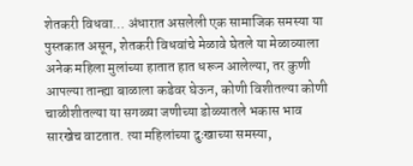शेतकरी विधवा… अंधारात असलेली एक सामाजिक समस्या या पुस्तकात असून, शेतकरी विधवांचे मेळावे घेतले या मेळाव्याला अनेक महिला मुलांच्या हातात हात धरून आलेल्या, तर कुणी आपल्या तान्ह्या बाळाला कडेवर घेऊन, कोणी विशीतल्या कोणी चाळीशीतल्या या सगळ्या जणीच्या डोळ्यातले भकास भाव सारखेच वाटतात. त्या महिलांच्या दुःखाच्या समस्या,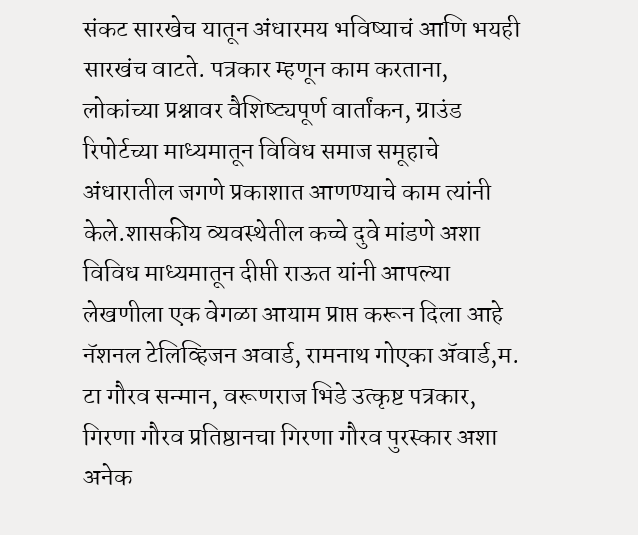संकट सारखेच यातून अंधारमय भविष्याचं आणि भयही सारखंच वाटते. पत्रकार म्हणून काम करताना, लोकांच्या प्रश्नावर वैशिष्ट्यपूर्ण वार्तांकन, ग्राउंड रिपोर्टच्या माध्यमातून विविध समाज समूहाचे अंधारातील जगणे प्रकाशात आणण्याचे काम त्यांनी केले.शासकीय व्यवस्थेतील कच्चे दुवे मांडणे अशा विविध माध्यमातून दीप्ती राऊत यांनी आपल्या लेखणीला एक वेगळा आयाम प्राप्त करून दिला आहे नॅशनल टेलिव्हिजन अवार्ड, रामनाथ गोएका ॲवार्ड,म. टा गौरव सन्मान, वरूणराज भिडे उत्कृष्ट पत्रकार, गिरणा गौरव प्रतिष्ठानचा गिरणा गौरव पुरस्कार अशा अनेक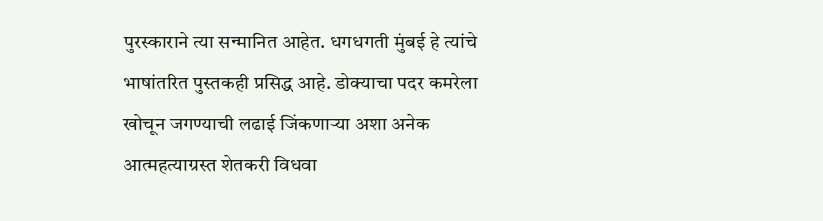पुरस्काराने त्या सन्मानित आहेत. धगधगती मुंबई हे त्यांचे भाषांतरित पुस्तकही प्रसिद्ध आहे. डोक्याचा पदर कमरेला खोचून जगण्याची लढाई जिंकणाऱ्या अशा अनेक आत्महत्याग्रस्त शेतकरी विधवा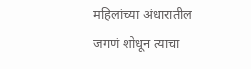महिलांच्या अंधारातील जगणं शोधून त्याचा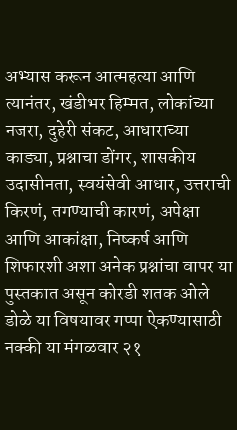अभ्यास करून आत्महत्या आणि त्यानंतर, खंडीभर हिम्मत, लोकांच्या नजरा, दुहेरी संकट, आधाराच्या काड्या, प्रश्नाचा डोंगर, शासकीय उदासीनता, स्वयंसेवी आधार, उत्तराची किरणं, तगण्याची कारणं, अपेक्षा आणि आकांक्षा, निष्कर्ष आणि शिफारशी अशा अनेक प्रश्नांचा वापर या पुस्तकात असून कोरडी शतक ओले डोळे या विषयावर गप्पा ऐकण्यासाठी नक्की या मंगळवार २१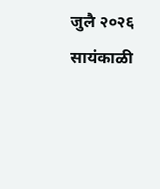जुलै २०२६ सायंकाळी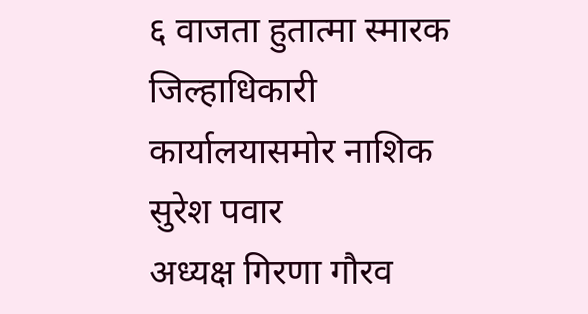६ वाजता हुतात्मा स्मारक जिल्हाधिकारी कार्यालयासमोर नाशिक
सुरेश पवार
अध्यक्ष गिरणा गौरव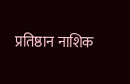प्रतिष्ठान नाशिक